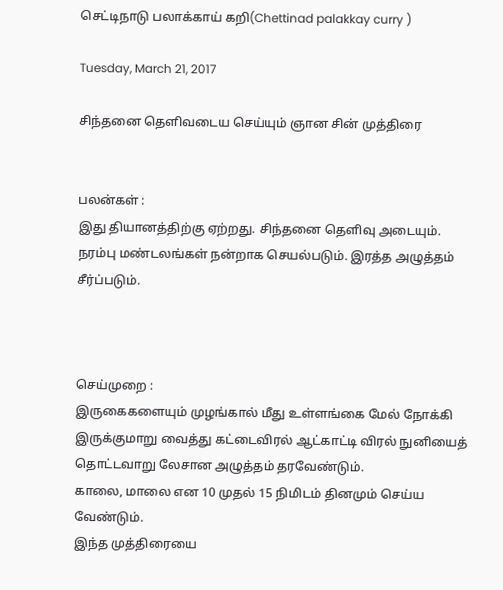செட்டிநாடு பலாக்காய் கறி(Chettinad palakkay curry )

Tuesday, March 21, 2017

சிந்தனை தெளிவடைய செய்யும் ஞான சின் முத்திரை


பலன்கள் :
இது தியானத்திற்கு ஏற்றது. சிந்தனை தெளிவு அடையும். நரம்பு மண்டலங்கள் நன்றாக செயல்படும். இரத்த அழுத்தம் சீர்ப்படும்.



செய்முறை :
இருகைகளையும் முழங்கால் மீது உள்ளங்கை மேல் நோக்கி இருக்குமாறு வைத்து கட்டைவிரல் ஆட்காட்டி விரல் நுனியைத் தொட்டவாறு லேசான அழுத்தம் தரவேண்டும்.
காலை, மாலை என 10 முதல் 15 நிமிடம் தினமும் செய்ய வேண்டும்.
இந்த முத்திரையை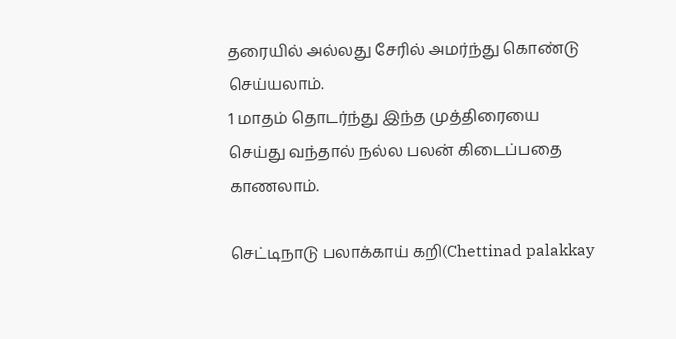தரையில் அல்லது சேரில் அமர்ந்து கொண்டு செய்யலாம்.
1 மாதம் தொடர்ந்து இந்த முத்திரையை செய்து வந்தால் நல்ல பலன் கிடைப்பதை காணலாம்.

செட்டிநாடு பலாக்காய் கறி(Chettinad palakkay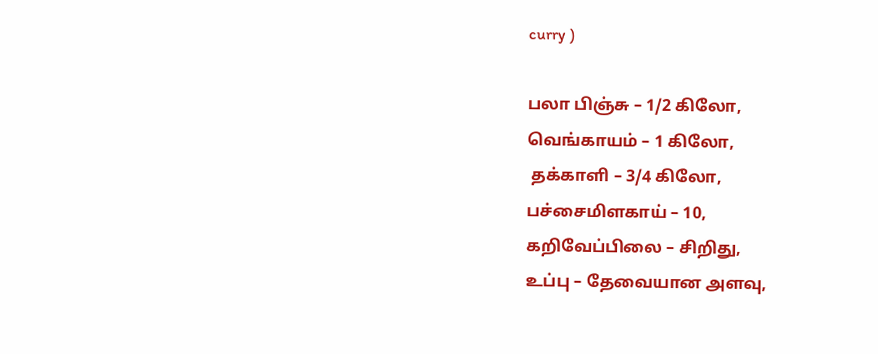curry )

பலா பிஞ்சு – 1/2 கிலோ,
வெங்காயம் – 1 கிலோ,
 தக்காளி – 3/4 கிலோ,
பச்சைமிளகாய் – 10,
கறிவேப்பிலை – சிறிது,
உப்பு – தேவையான அளவு,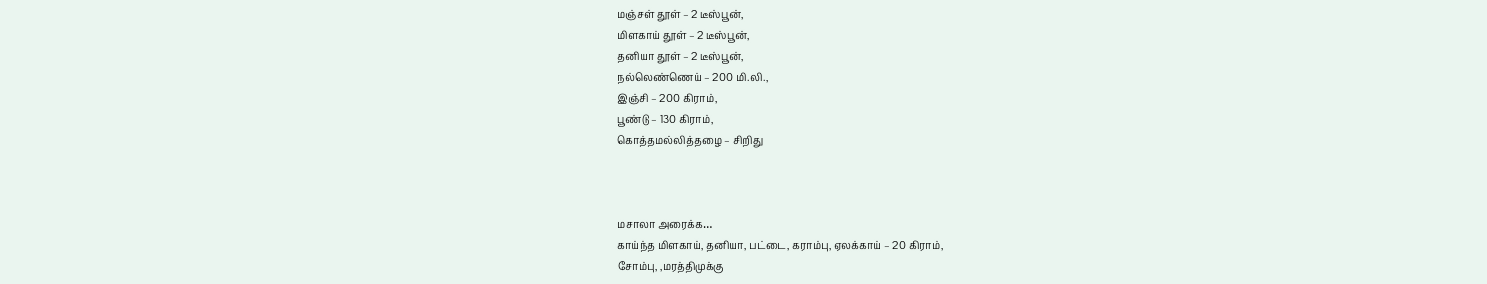மஞ்சள் தூள் – 2 டீஸ்பூன்,
மிளகாய் தூள் – 2 டீஸ்பூன்,
தனியா தூள் – 2 டீஸ்பூன்,
நல்லெண்ணெய் – 200 மி.லி.,
இஞ்சி – 200 கிராம்,
பூண்டு – 130 கிராம்,
கொத்தமல்லித்தழை – சிறிது



மசாலா அரைக்க…
காய்ந்த மிளகாய், தனியா, பட்டை, கராம்பு, ஏலக்காய் – 20 கிராம்,
சோம்பு, ,மரத்திமுக்கு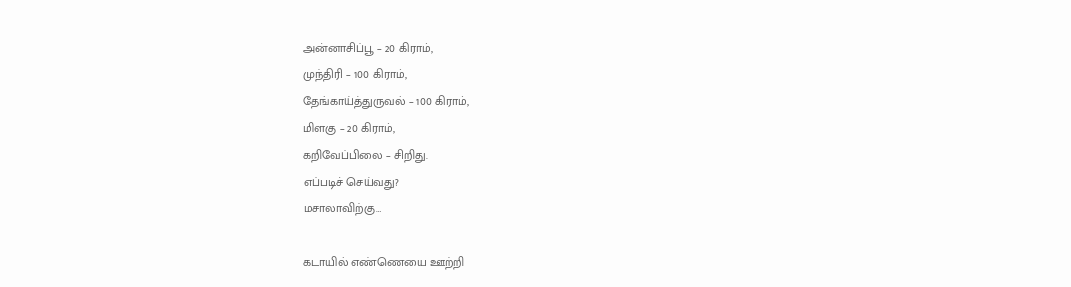அன்னாசிப்பூ – 20 கிராம்,
முந்திரி – 100 கிராம்,
தேங்காய்த்துருவல் – 100 கிராம்,
மிளகு – 20 கிராம்,
கறிவேப்பிலை – சிறிது.
எப்படிச் செய்வது?
மசாலாவிற்கு…

கடாயில் எண்ணெயை ஊற்றி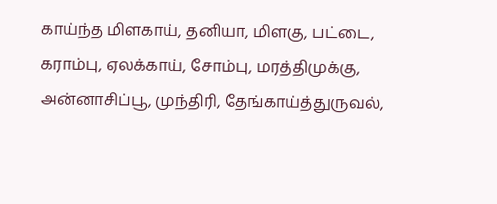காய்ந்த மிளகாய், தனியா, மிளகு, பட்டை, கராம்பு, ஏலக்காய், சோம்பு, மரத்திமுக்கு, அன்னாசிப்பூ, முந்திரி, தேங்காய்த்துருவல்,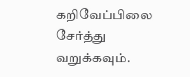கறிவேப்பிலை சேர்த்து வறுக்கவும்.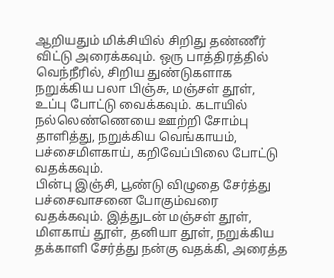ஆறியதும் மிக்சியில் சிறிது தண்ணீர் விட்டு அரைக்கவும். ஒரு பாத்திரத்தில் வெந்நீரில், சிறிய துண்டுகளாக நறுக்கிய பலா பிஞ்சு, மஞ்சள் தூள், உப்பு போட்டு வைக்கவும். கடாயில் நல்லெண்ணெயை ஊற்றி சோம்பு தாளித்து, நறுக்கிய வெங்காயம், பச்சைமிளகாய், கறிவேப்பிலை போட்டு வதக்கவும்.
பின்பு இஞ்சி, பூண்டு விழுதை சேர்த்து பச்சைவாசனை போகும்வரை வதக்கவும். இத்துடன் மஞ்சள் தூள், மிளகாய் தூள், தனியா தூள், நறுக்கிய தக்காளி சேர்த்து நன்கு வதக்கி, அரைத்த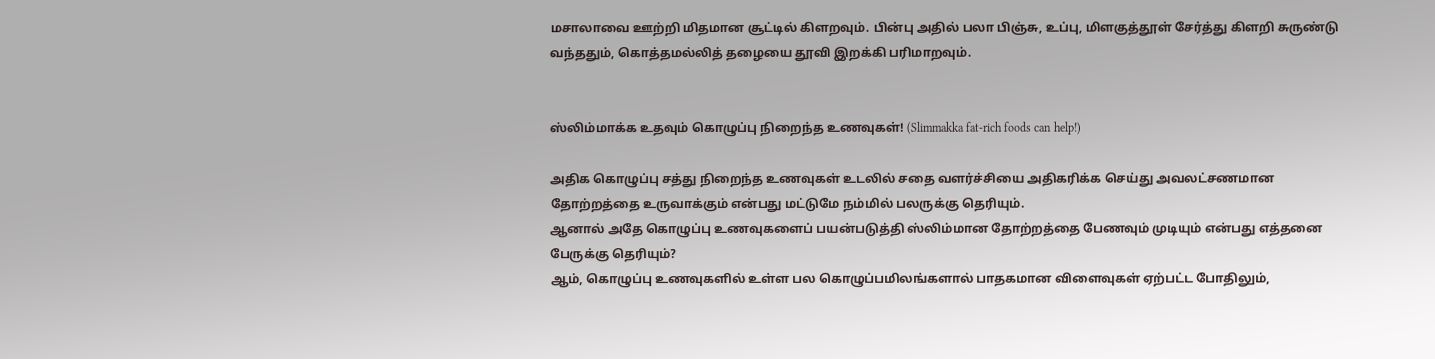மசாலாவை ஊற்றி மிதமான சூட்டில் கிளறவும். பின்பு அதில் பலா பிஞ்சு, உப்பு, மிளகுத்தூள் சேர்த்து கிளறி சுருண்டு வந்ததும், கொத்தமல்லித் தழையை தூவி இறக்கி பரிமாறவும்.


ஸ்லிம்மாக்க உதவும் கொழுப்பு நிறைந்த உணவுகள்! (Slimmakka fat-rich foods can help!)

அதிக கொழுப்பு சத்து நிறைந்த உணவுகள் உடலில் சதை வளர்ச்சியை அதிகரிக்க செய்து அவலட்சணமான தோற்றத்தை உருவாக்கும் என்பது மட்டுமே நம்மில் பலருக்கு தெரியும்.
ஆனால் அதே கொழுப்பு உணவுகளைப் பயன்படுத்தி ஸ்லிம்மான தோற்றத்தை பேணவும் முடியும் என்பது எத்தனை பேருக்கு தெரியும்?
ஆம், கொழுப்பு உணவுகளில் உள்ள பல கொழுப்பமிலங்களால் பாதகமான விளைவுகள் ஏற்பட்ட போதிலும்,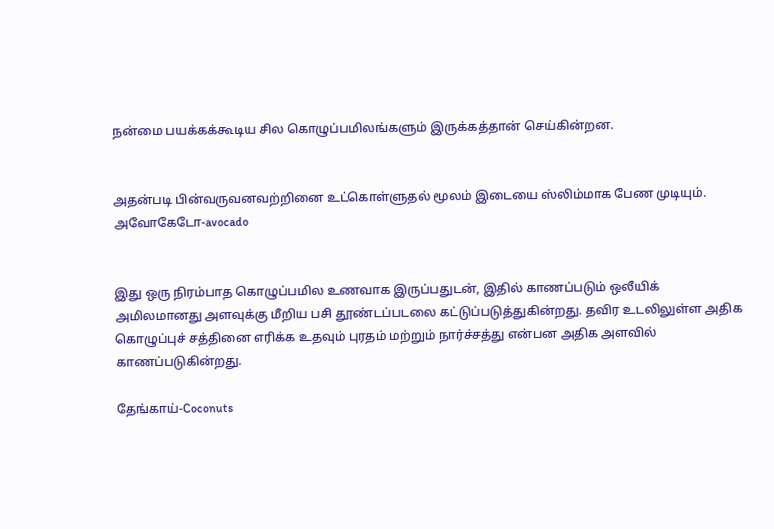நன்மை பயக்கக்கூடிய சில கொழுப்பமிலங்களும் இருக்கத்தான் செய்கின்றன.


அதன்படி பின்வருவனவற்றினை உட்கொள்ளுதல் மூலம் இடையை ஸ்லிம்மாக பேண முடியும்.
அவோகேடோ-avocado


இது ஒரு நிரம்பாத கொழுப்பமில உணவாக இருப்பதுடன், இதில் காணப்படும் ஒலீயிக் அமிலமானது அளவுக்கு மீறிய பசி தூண்டப்படலை கட்டுப்படுத்துகின்றது. தவிர உடலிலுள்ள அதிக கொழுப்புச் சத்தினை எரிக்க உதவும் புரதம் மற்றும் நார்ச்சத்து என்பன அதிக அளவில் காணப்படுகின்றது.

தேங்காய்-Coconuts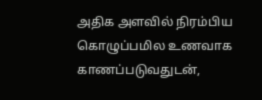அதிக அளவில் நிரம்பிய கொழுப்பமில உணவாக காணப்படுவதுடன்,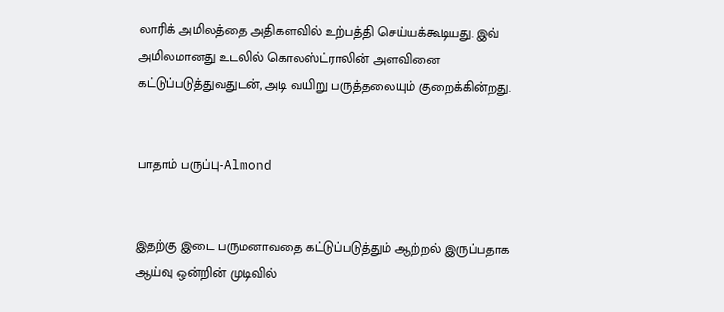லாரிக் அமிலத்தை அதிகளவில் உற்பத்தி செய்யக்கூடியது. இவ் அமிலமானது உடலில் கொலஸ்ட்ராலின் அளவினை கட்டுப்படுத்துவதுடன், அடி வயிறு பருத்தலையும் குறைக்கின்றது.


பாதாம் பருப்பு-Almond


இதற்கு இடை பருமனாவதை கட்டுப்படுத்தும் ஆற்றல் இருப்பதாக ஆய்வு ஒன்றின் முடிவில்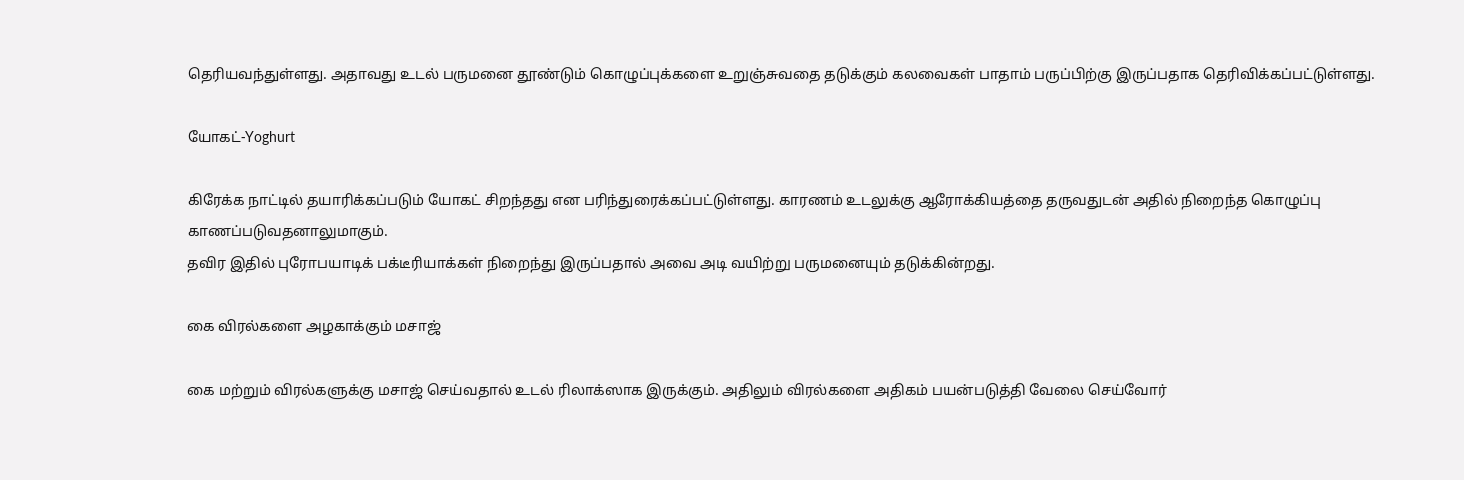தெரியவந்துள்ளது. அதாவது உடல் பருமனை தூண்டும் கொழுப்புக்களை உறுஞ்சுவதை தடுக்கும் கலவைகள் பாதாம் பருப்பிற்கு இருப்பதாக தெரிவிக்கப்பட்டுள்ளது.

யோகட்-Yoghurt

கிரேக்க நாட்டில் தயாரிக்கப்படும் யோகட் சிறந்தது என பரிந்துரைக்கப்பட்டுள்ளது. காரணம் உடலுக்கு ஆரோக்கியத்தை தருவதுடன் அதில் நிறைந்த கொழுப்பு காணப்படுவதனாலுமாகும்.
தவிர இதில் புரோபயாடிக் பக்டீரியாக்கள் நிறைந்து இருப்பதால் அவை அடி வயிற்று பருமனையும் தடுக்கின்றது.

கை விரல்களை அழகாக்கும் மசாஜ்

கை மற்றும் விரல்களுக்கு மசாஜ் செய்வதால் உடல் ரிலாக்ஸாக இருக்கும். அதிலும் விரல்களை அதிகம் பயன்படுத்தி வேலை செய்வோர்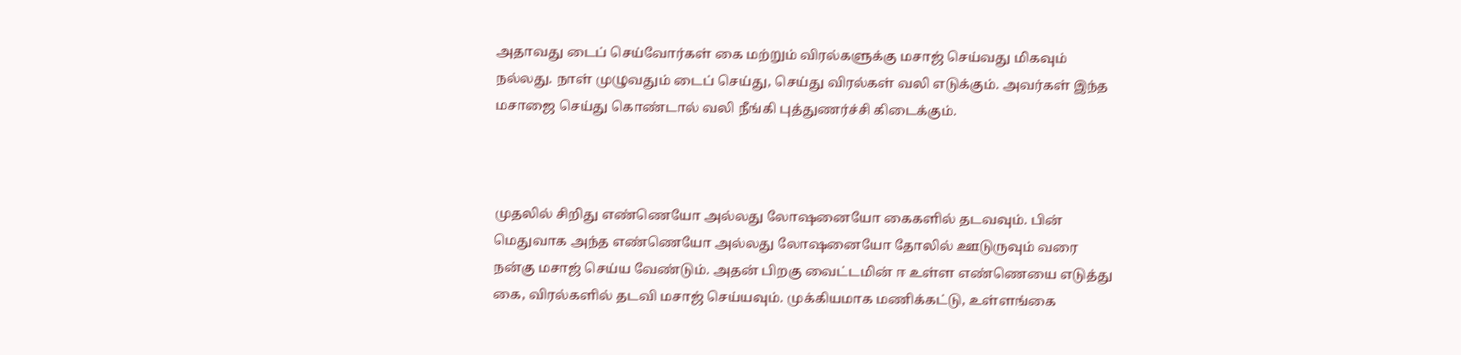அதாவது டைப் செய்வோர்கள் கை மற்றும் விரல்களுக்கு மசாஜ் செய்வது மிகவும் நல்லது. நாள் முழுவதும் டைப் செய்து, செய்து விரல்கள் வலி எடுக்கும். அவர்கள் இந்த மசாஜை செய்து கொண்டால் வலி நீங்கி புத்துணர்ச்சி கிடைக்கும்.



முதலில் சிறிது எண்ணெயோ அல்லது லோஷனையோ கைகளில் தடவவும். பின் மெதுவாக அந்த எண்ணெயோ அல்லது லோஷனையோ தோலில் ஊடுருவு‌ம் வரை ந‌ன்கு மசா‌ஜ் செ‌ய்ய வே‌ண்டு‌ம். அதன் பிறகு வைட்டமின் ஈ உள்ள எண்ணெயை எடுத்து கை, விரல்களில் தடவி மசாஜ் செய்யவும். முக்கியமாக மணிக்கட்டு, உள்ளங்கை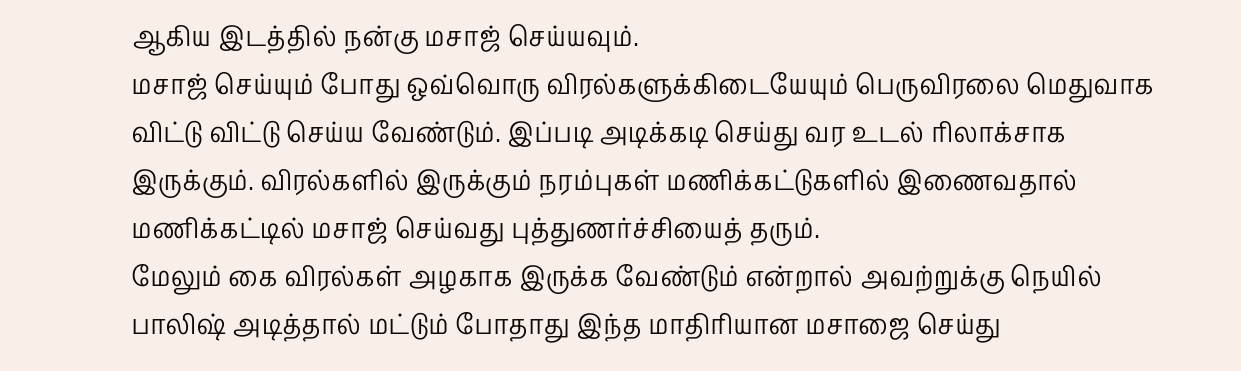ஆகிய இடத்தில் நன்கு மசாஜ் செய்யவும்.
மசாஜ் செய்யும் போது ஒவ்வொரு விரல்களுக்கிடையேயும் பெருவிரலை மெதுவாக விட்டு விட்டு செய்ய வேண்டும். இப்படி அடிக்கடி செய்து வர உடல் ரிலாக்சாக இருக்கும். விரல்களில் இருக்கும் நரம்புகள் மணிக்கட்டுகளில் இணைவதால் மணிக்கட்டில் மசாஜ் செய்வது புத்துணர்ச்சியைத் தரும்.
மேலும் கை விர‌ல்க‌ள் அழகாக இரு‌க்க வே‌ண்டு‌ம் எ‌ன்றா‌ல் அவ‌ற்று‌க்கு நெயில் பாலிஷ் அடி‌த்தா‌ல் மட்டும் போதாது இந்த மாதிரியான மசாஜை செய்து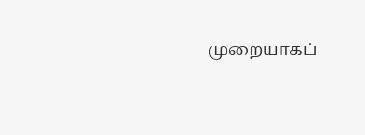முறையாக‌ப்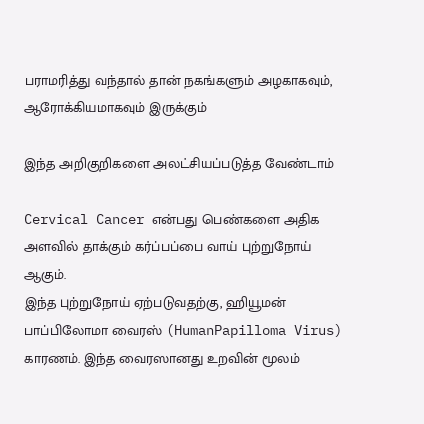பராம‌ரி‌‌த்து வ‌ந்தா‌ல் தா‌ன் நக‌ங்களு‌ம் அழகாக‌வும், ஆரோக்கியமாகவும் இருக்கும்

இந்த அறிகுறிகளை அலட்சியப்படுத்த வேண்டாம்

Cervical Cancer என்பது பெண்களை அதிக அளவில் தாக்கும் கர்ப்பப்பை வாய் புற்றுநோய் ஆகும்.
இந்த புற்றுநோய் ஏற்படுவதற்கு, ஹியூமன் பாப்பிலோமா வைரஸ் (HumanPapilloma Virus) காரணம். இந்த வைரஸானது உறவின் மூலம்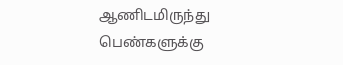ஆணிடமிருந்து பெண்களுக்கு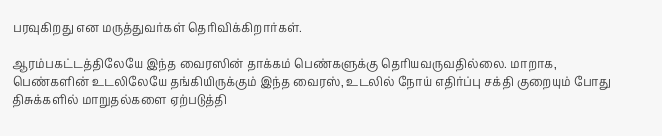பரவுகிறது என மருத்துவர்கள் தெரிவிக்கிறார்கள்.

ஆரம்பகட்டத்திலேயே இந்த வைரஸின் தாக்கம் பெண்களுக்கு தெரியவருவதில்லை. மாறாக, பெண்களின் உடலிலேயே தங்கியிருக்கும் இந்த வைரஸ், உடலில் நோய் எதிர்ப்பு சக்தி குறையும் போது திசுக்களில் மாறுதல்களை ஏற்படுத்தி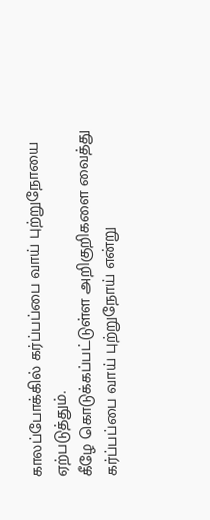காலப்போக்கில் கர்ப்பப்பை வாய் புற்றுநோயை ஏற்படுத்தும்.
கீழே கொடுக்கப்பட்டுள்ள அறிகுறிகளை வைத்து கர்ப்பப்பை வாய் புற்றுநோய் என்று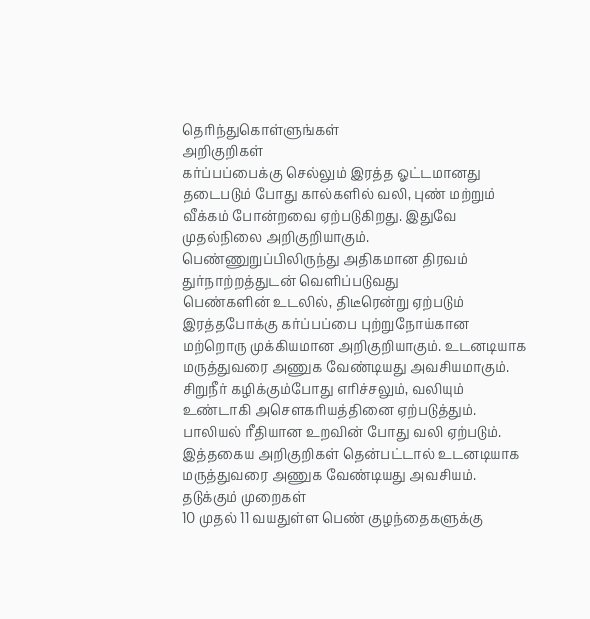தெரிந்துகொள்ளுங்கள்
அறிகுறிகள்
கர்ப்பப்பைக்கு செல்லும் இரத்த ஓட்டமானது தடைபடும் போது கால்களில் வலி, புண் மற்றும் வீக்கம் போன்றவை ஏற்படுகிறது. இதுவே முதல்நிலை அறிகுறியாகும்.
பெண்ணுறுப்பிலிருந்து அதிகமான திரவம் துர்நாற்றத்துடன் வெளிப்படுவது
பெண்களின் உடலில், திடீரென்று ஏற்படும் இரத்தபோக்கு கர்ப்பப்பை புற்றுநோய்கான மற்றொரு முக்கியமான அறிகுறியாகும். உடனடியாக மருத்துவரை அணுக வேண்டியது அவசியமாகும்.
சிறுநீர் கழிக்கும்போது எரிச்சலும், வலியும் உண்டாகி அசௌகரியத்தினை ஏற்படுத்தும்.
பாலியல் ரீதியான உறவின் போது வலி ஏற்படும். இத்தகைய அறிகுறிகள் தென்பட்டால் உடனடியாக மருத்துவரை அணுக வேண்டியது அவசியம்.
தடுக்கும் முறைகள்
10 முதல் 11 வயதுள்ள பெண் குழந்தைகளுக்கு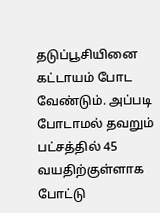தடுப்பூசியினை கட்டாயம் போட வேண்டும். அப்படி போடாமல் தவறும் பட்சத்தில் 45 வயதிற்குள்ளாக போட்டு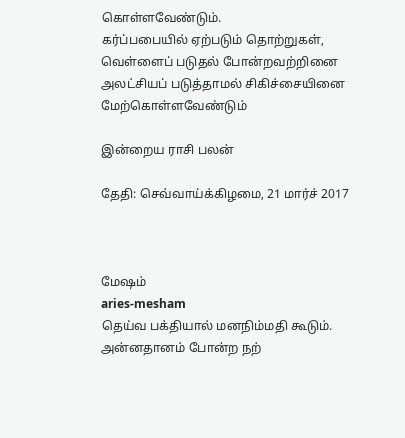கொள்ளவேண்டும்.
கர்ப்பபையில் ஏற்படும் தொற்றுகள், வெள்ளைப் படுதல் போன்றவற்றினை அலட்சியப் படுத்தாமல் சிகிச்சையினை மேற்கொள்ளவேண்டும்

இன்றைய ராசி பலன்

தேதி: செவ்வாய்க்கிழமை, 21 மார்ச் 2017



மேஷம்
aries-mesham
தெய்வ பக்தியால் மனநிம்மதி கூடும். அன்னதானம் போன்ற நற்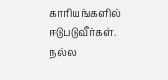காரியங்களில் ஈடுபடுவீர்கள். நல்ல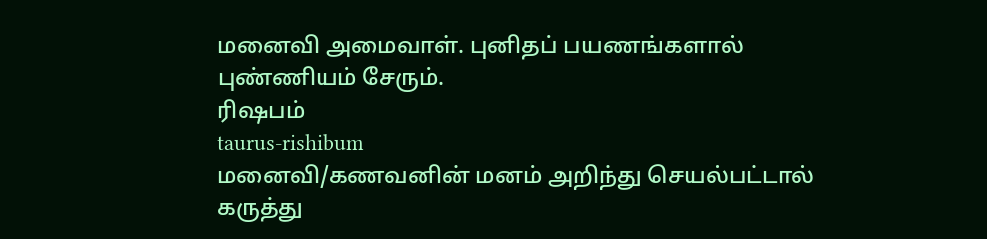மனைவி அமைவாள். புனிதப் பயணங்களால் புண்ணியம் சேரும்.
ரிஷபம்
taurus-rishibum
மனைவி/கணவனின் மனம் அறிந்து செயல்பட்டால் கருத்து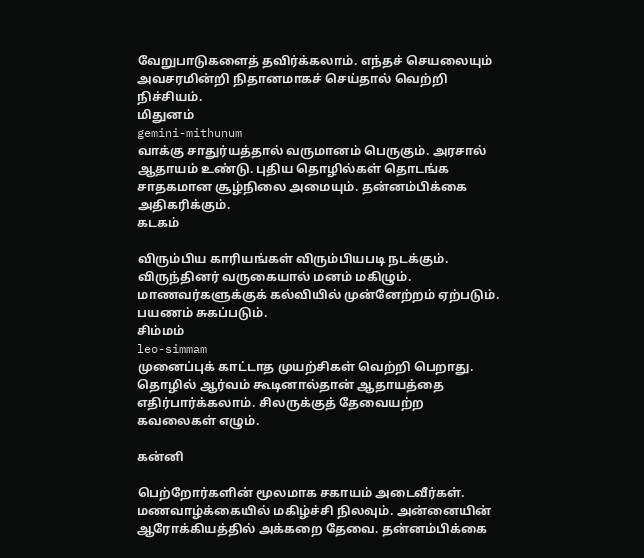வேறுபாடுகளைத் தவிர்க்கலாம். எந்தச் செயலையும் அவசரமின்றி நிதானமாகச் செய்தால் வெற்றி நிச்சியம்.
மிதுனம்
gemini-mithunum
வாக்கு சாதுர்யத்தால் வருமானம் பெருகும். அரசால் ஆதாயம் உண்டு. புதிய தொழில்கள் தொடங்க சாதகமான சூழ்நிலை அமையும். தன்னம்பிக்கை அதிகரிக்கும்.
கடகம்

விரும்பிய காரியங்கள் விரும்பியபடி நடக்கும். விருந்தினர் வருகையால் மனம் மகிழும். மாணவர்களுக்குக் கல்வியில் முன்னேற்றம் ஏற்படும். பயணம் சுகப்படும்.
சிம்மம்
leo-simmam
முனைப்புக் காட்டாத முயற்சிகள் வெற்றி பெறாது. தொழில் ஆர்வம் கூடினால்தான் ஆதாயத்தை எதிர்பார்க்கலாம். சிலருக்குத் தேவையற்ற  கவலைகள் எழும்.

கன்னி

பெற்றோர்களின் மூலமாக சகாயம் அடைவீர்கள். மணவாழ்க்கையில் மகிழ்ச்சி நிலவும். அன்னையின் ஆரோக்கியத்தில் அக்கறை தேவை. தன்னம்பிக்கை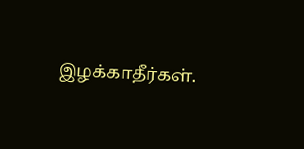இழக்காதீர்கள்.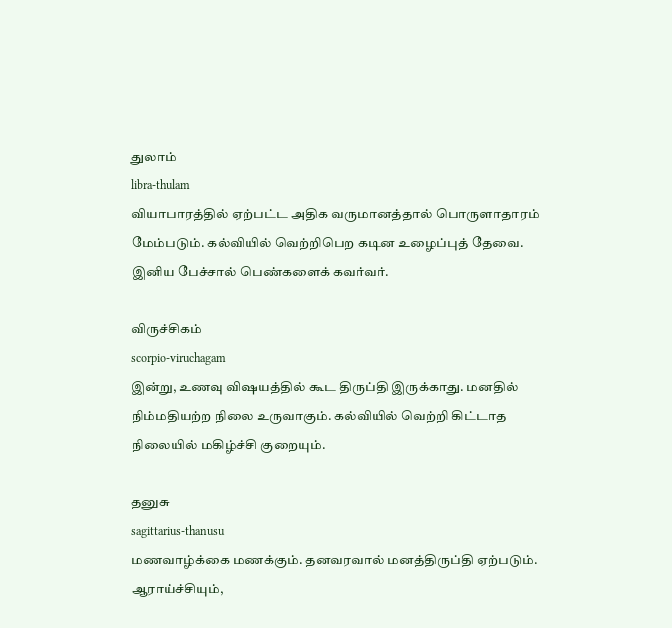துலாம்
libra-thulam
வியாபாரத்தில் ஏற்பட்ட அதிக வருமானத்தால் பொருளாதாரம் மேம்படும். கல்வியில் வெற்றிபெற கடின உழைப்புத் தேவை. இனிய பேச்சால் பெண்களைக் கவர்வர்.

விருச்சிகம்
scorpio-viruchagam
இன்று, உணவு விஷயத்தில் கூட திருப்தி இருக்காது. மனதில் நிம்மதியற்ற நிலை உருவாகும். கல்வியில் வெற்றி கிட்டாத நிலையில் மகிழ்ச்சி குறையும்.

தனுசு
sagittarius-thanusu
மணவாழ்க்கை மணக்கும். தனவரவால் மனத்திருப்தி ஏற்படும்.  ஆராய்ச்சியும்,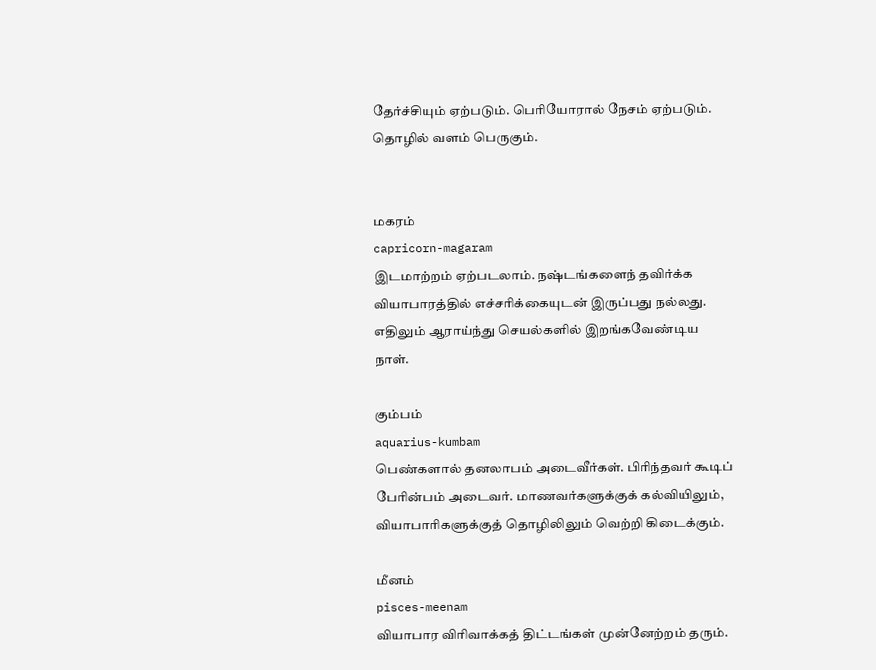தேர்ச்சியும் ஏற்படும். பெரியோரால் நேசம் ஏற்படும். தொழில் வளம் பெருகும்.


மகரம்
capricorn-magaram
இடமாற்றம் ஏற்படலாம். நஷ்டங்களைந் தவிர்க்க வியாபாரத்தில் எச்சரிக்கையுடன் இருப்பது நல்லது. எதிலும் ஆராய்ந்து செயல்களில் இறங்கவேண்டிய நாள்.

கும்பம்
aquarius-kumbam
பெண்களால் தனலாபம் அடைவீர்கள். பிரிந்தவர் கூடிப் பேரின்பம் அடைவர். மாணவர்களுக்குக் கல்வியிலும், வியாபாரிகளுக்குத் தொழிலிலும் வெற்றி கிடைக்கும்.

மீனம்
pisces-meenam
வியாபார விரிவாக்கத் திட்டங்கள் முன்னேற்றம் தரும்.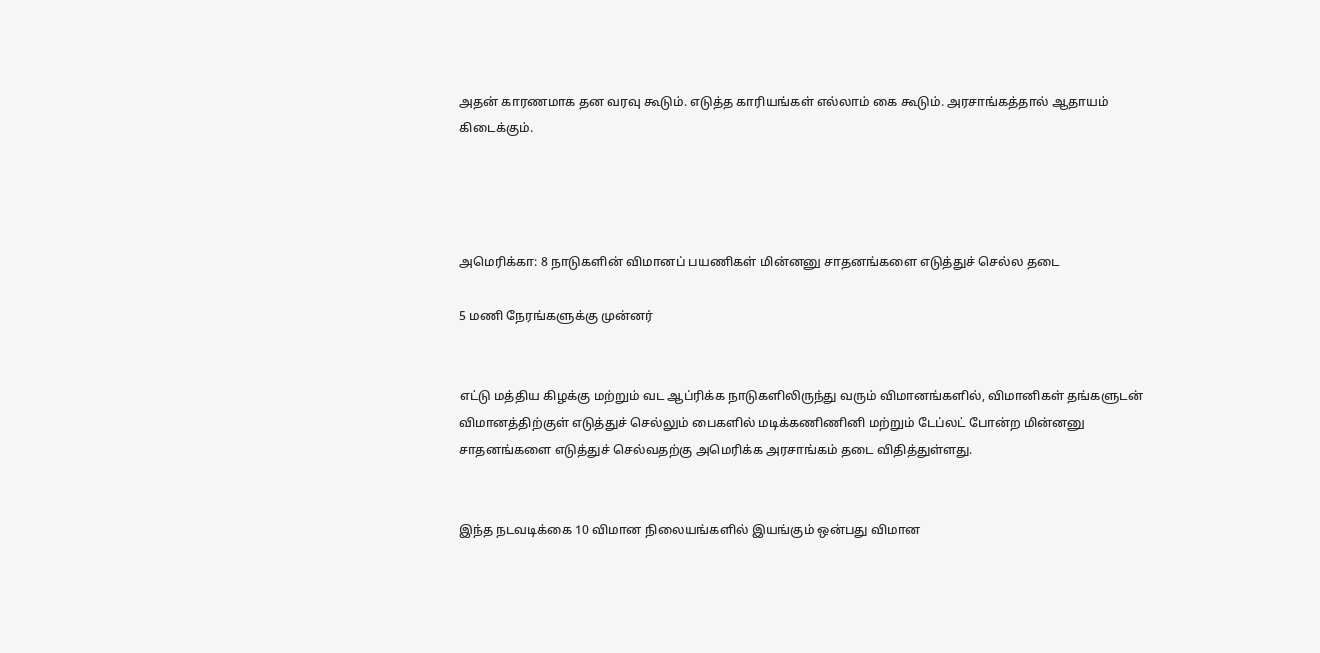அதன் காரணமாக தன வரவு கூடும். எடுத்த காரியங்கள் எல்லாம் கை கூடும். அரசாங்கத்தால் ஆதாயம் கிடைக்கும்.




அமெரிக்கா: 8 நாடுகளின் விமானப் பயணிகள் மின்னனு சாதனங்களை எடுத்துச் செல்ல தடை

5 மணி நேரங்களுக்கு முன்னர்


எட்டு மத்திய கிழக்கு மற்றும் வட ஆப்ரிக்க நாடுகளிலிருந்து வரும் விமானங்களில், விமானிகள் தங்களுடன் விமானத்திற்குள் எடுத்துச் செல்லும் பைகளில் மடிக்கணிணினி மற்றும் டேப்லட் போன்ற மின்னனு சாதனங்களை எடுத்துச் செல்வதற்கு அமெரிக்க அரசாங்கம் தடை விதித்துள்ளது.


இந்த நடவடிக்கை 10 விமான நிலையங்களில் இயங்கும் ஒன்பது விமான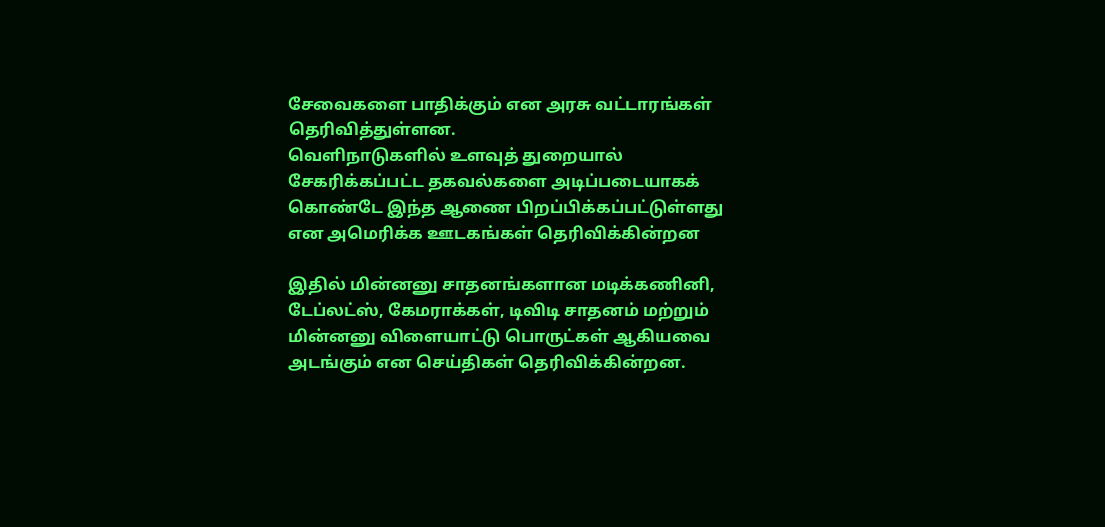சேவைகளை பாதிக்கும் என அரசு வட்டாரங்கள்  தெரிவித்துள்ளன.
வெளிநாடுகளில் உளவுத் துறையால் சேகரிக்கப்பட்ட தகவல்களை அடிப்படையாகக் கொண்டே இந்த ஆணை பிறப்பிக்கப்பட்டுள்ளது என அமெரிக்க ஊடகங்கள் தெரிவிக்கின்றன

இதில் மின்னனு சாதனங்களான மடிக்கணினி, டேப்லட்ஸ், கேமராக்கள், டிவிடி சாதனம் மற்றும் மின்னனு விளையாட்டு பொருட்கள் ஆகியவை அடங்கும் என செய்திகள் தெரிவிக்கின்றன.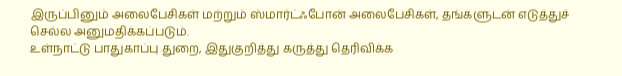இருப்பினும் அலைபேசிகள் மற்றும் ஸ்மார்ட்ஃபோன் அலைபேசிகள், தங்களுடன் எடுத்துச் செல்ல அனுமதிக்கப்படும்.
உள்நாட்டு பாதுகாப்பு துறை, இதுகுறித்து கருத்து தெரிவிக்க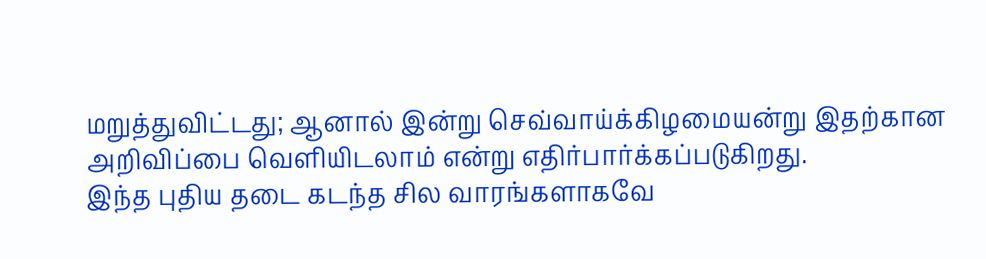மறுத்துவிட்டது; ஆனால் இன்று செவ்வாய்க்கிழமையன்று இதற்கான அறிவிப்பை வெளியிடலாம் என்று எதிர்பார்க்கப்படுகிறது.
இந்த புதிய தடை கடந்த சில வாரங்களாகவே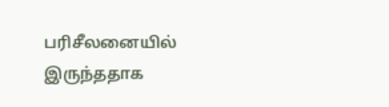பரிசீலனையில் இருந்ததாக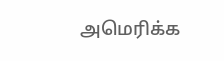அமெரிக்க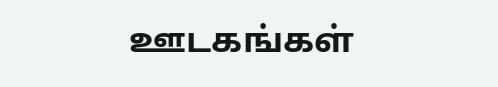ஊடகங்கள்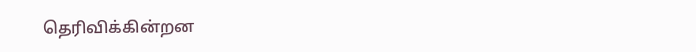தெரிவிக்கின்றன